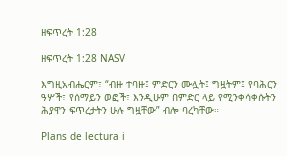ዘፍጥረት 1:28

ዘፍጥረት 1:28 NASV

እግዚአብሔርም፣ “ብዙ ተባዙ፤ ምድርን ሙሏት፤ ግዟትም፤ የባሕርን ዓሦች፣ የሰማይን ወፎች፣ እንዲሁም በምድር ላይ የሚንቀሳቀሱትን ሕያዋን ፍጥረታትን ሁሉ ግዟቸው” ብሎ ባረካቸው።

Plans de lectura i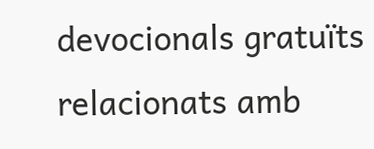devocionals gratuïts relacionats amb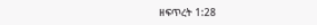ዘፍጥረት 1:28